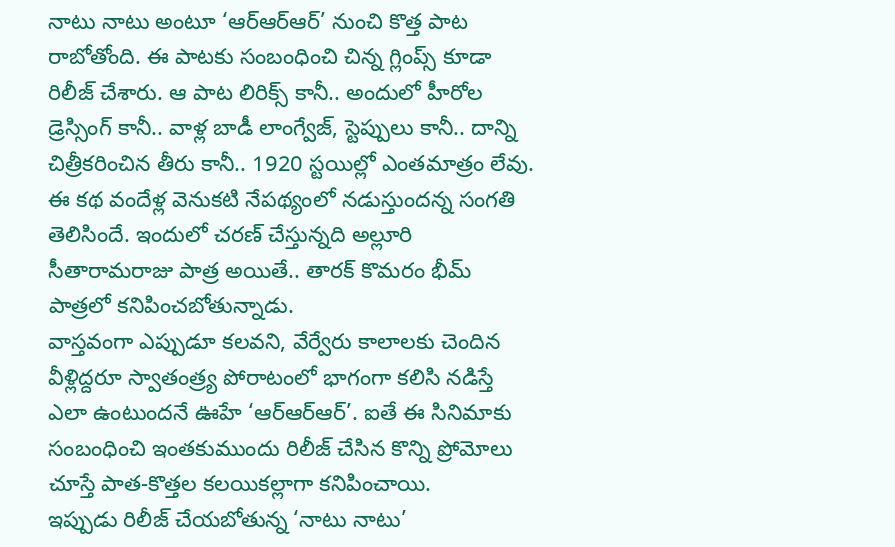నాటు నాటు అంటూ ‘ఆర్ఆర్ఆర్’ నుంచి కొత్త పాట రాబోతోంది. ఈ పాటకు సంబంధించి చిన్న గ్లింప్స్ కూడా రిలీజ్ చేశారు. ఆ పాట లిరిక్స్ కానీ.. అందులో హీరోల డ్రెస్సింగ్ కానీ.. వాళ్ల బాడీ లాంగ్వేజ్, స్టెప్పులు కానీ.. దాన్ని చిత్రీకరించిన తీరు కానీ.. 1920 స్టయిల్లో ఎంతమాత్రం లేవు. ఈ కథ వందేళ్ల వెనుకటి నేపథ్యంలో నడుస్తుందన్న సంగతి తెలిసిందే. ఇందులో చరణ్ చేస్తున్నది అల్లూరి సీతారామరాజు పాత్ర అయితే.. తారక్ కొమరం భీమ్ పాత్రలో కనిపించబోతున్నాడు.
వాస్తవంగా ఎప్పుడూ కలవని, వేర్వేరు కాలాలకు చెందిన వీళ్లిద్దరూ స్వాతంత్ర్య పోరాటంలో భాగంగా కలిసి నడిస్తే ఎలా ఉంటుందనే ఊహే ‘ఆర్ఆర్ఆర్’. ఐతే ఈ సినిమాకు సంబంధించి ఇంతకుముందు రిలీజ్ చేసిన కొన్ని ప్రోమోలు చూస్తే పాత-కొత్తల కలయికల్లాగా కనిపించాయి.
ఇప్పుడు రిలీజ్ చేయబోతున్న ‘నాటు నాటు’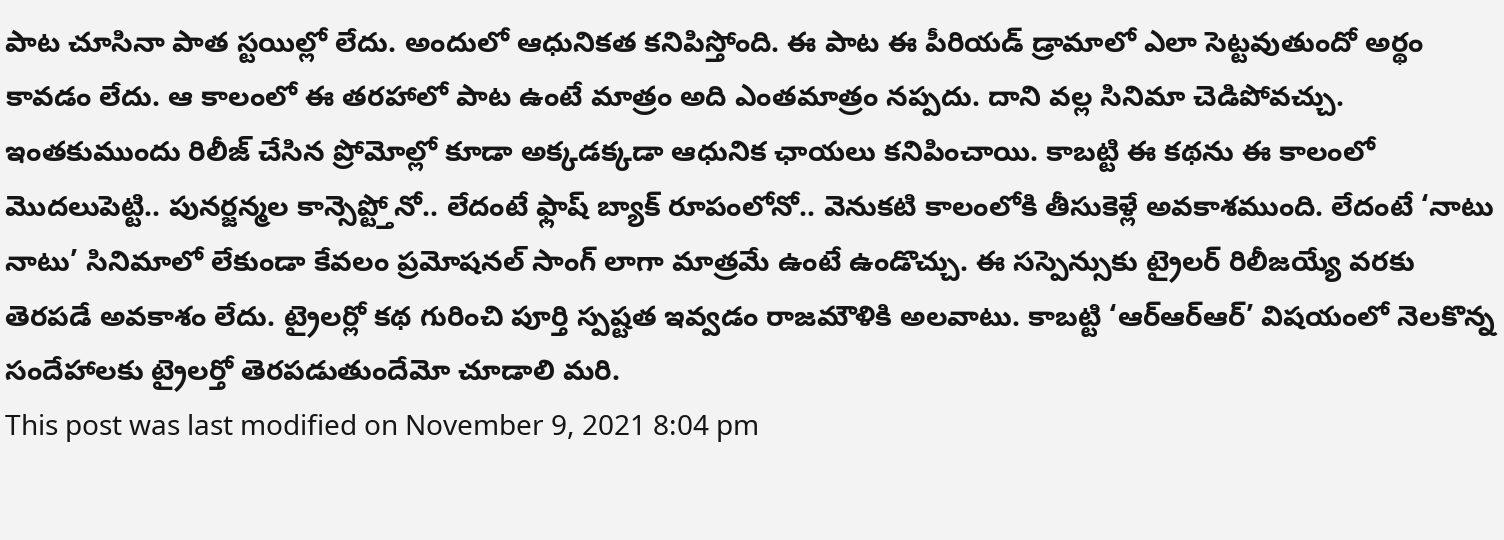పాట చూసినా పాత స్టయిల్లో లేదు. అందులో ఆధునికత కనిపిస్తోంది. ఈ పాట ఈ పీరియడ్ డ్రామాలో ఎలా సెట్టవుతుందో అర్థం కావడం లేదు. ఆ కాలంలో ఈ తరహాలో పాట ఉంటే మాత్రం అది ఎంతమాత్రం నప్పదు. దాని వల్ల సినిమా చెడిపోవచ్చు.
ఇంతకుముందు రిలీజ్ చేసిన ప్రోమోల్లో కూడా అక్కడక్కడా ఆధునిక ఛాయలు కనిపించాయి. కాబట్టి ఈ కథను ఈ కాలంలో మొదలుపెట్టి.. పునర్జన్మల కాన్సెప్ట్తోనో.. లేదంటే ఫ్లాష్ బ్యాక్ రూపంలోనో.. వెనుకటి కాలంలోకి తీసుకెళ్లే అవకాశముంది. లేదంటే ‘నాటు నాటు’ సినిమాలో లేకుండా కేవలం ప్రమోషనల్ సాంగ్ లాగా మాత్రమే ఉంటే ఉండొచ్చు. ఈ సస్పెన్సుకు ట్రైలర్ రిలీజయ్యే వరకు తెరపడే అవకాశం లేదు. ట్రైలర్లో కథ గురించి పూర్తి స్పష్టత ఇవ్వడం రాజమౌళికి అలవాటు. కాబట్టి ‘ఆర్ఆర్ఆర్’ విషయంలో నెలకొన్న సందేహాలకు ట్రైలర్తో తెరపడుతుందేమో చూడాలి మరి.
This post was last modified on November 9, 2021 8:04 pm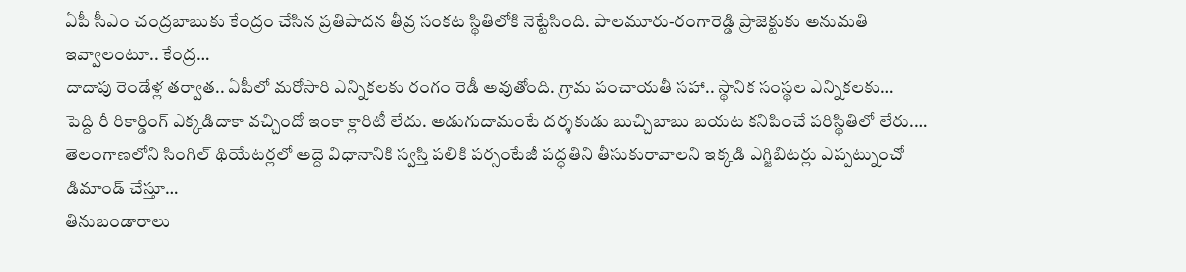ఏపీ సీఎం చంద్రబాబుకు కేంద్రం చేసిన ప్రతిపాదన తీవ్ర సంకట స్థితిలోకి నెట్టేసింది. పాలమూరు-రంగారెడ్డి ప్రాజెక్టుకు అనుమతి ఇవ్వాలంటూ.. కేంద్ర…
దాదాపు రెండేళ్ల తర్వాత.. ఏపీలో మరోసారి ఎన్నికలకు రంగం రెడీ అవుతోంది. గ్రామ పంచాయతీ సహా.. స్థానిక సంస్థల ఎన్నికలకు…
పెద్ది రీ రికార్డింగ్ ఎక్కడిదాకా వచ్చిందో ఇంకా క్లారిటీ లేదు. అడుగుదామంటే దర్శకుడు బుచ్చిబాబు బయట కనిపించే పరిస్థితిలో లేరు.…
తెలంగాణలోని సింగిల్ థియేటర్లలో అద్దె విధానానికి స్వస్తి పలికి పర్సంటేజీ పద్ధతిని తీసుకురావాలని ఇక్కడి ఎగ్జిబిటర్లు ఎప్పట్నుంచో డిమాండ్ చేస్తూ…
తినుబండారాలు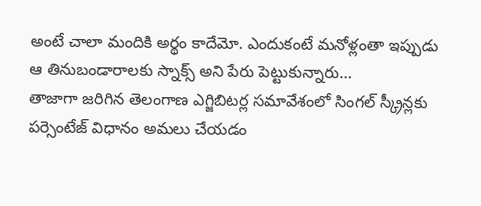అంటే చాలా మందికి అర్థం కాదేమో. ఎందుకంటే మనోళ్లంతా ఇప్పుడు ఆ తినుబండారాలకు స్నాక్స్ అని పేరు పెట్టుకున్నారు…
తాజాగా జరిగిన తెలంగాణ ఎగ్జిబిటర్ల సమావేశంలో సింగల్ స్క్రీన్లకు పర్సెంటేజ్ విధానం అమలు చేయడం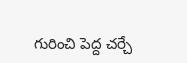గురించి పెద్ద చర్చే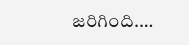జరిగింది.…